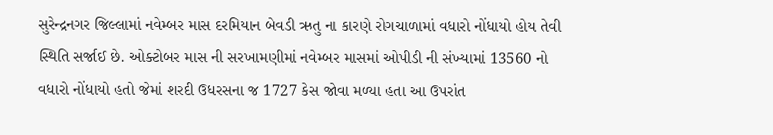સુરેન્દ્રનગર જિલ્લામાં નવેમ્બર માસ દરમિયાન બેવડી ઋતુ ના કારણે રોગચાળામાં વધારો નોંધાયો હોય તેવી સ્થિતિ સર્જાઈ છે. ઓક્ટોબર માસ ની સરખામણીમાં નવેમ્બર માસમાં ઓપીડી ની સંખ્યામાં 13560 નો વધારો નોંધાયો હતો જેમાં શરદી ઉધરસના જ 1727 કેસ જોવા મળ્યા હતા આ ઉપરાંત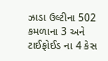ઝાડા ઉલ્ટીના 502 કમળાના 3 અને ટાઈફોઈડ ના 4 કેસ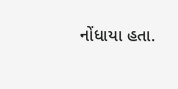નોંધાયા હતા.